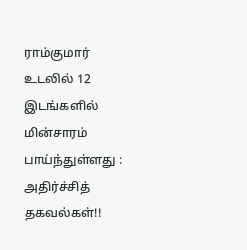ராம்குமார் உடலில் 12 இடங்களில் மின்சாரம் பாய்ந்துள்ளது : அதிர்ச்சித் தகவல்கள்!!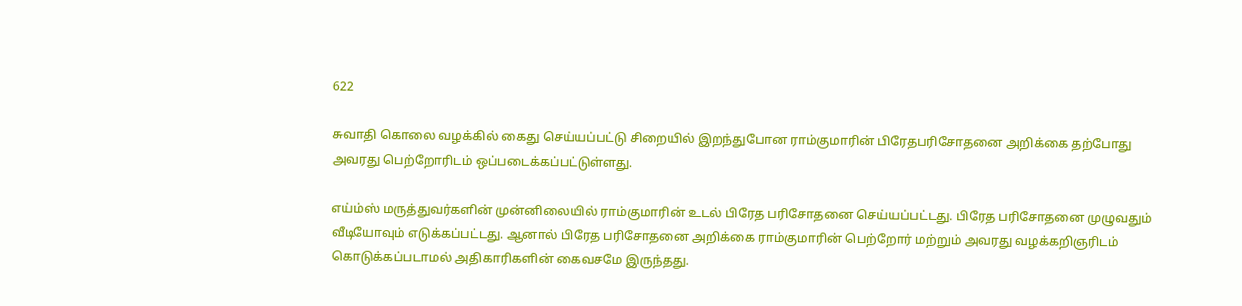622

சுவாதி கொலை வழக்கில் கைது செய்யப்பட்டு சிறையில் இறந்துபோன ராம்குமாரின் பிரேதபரிசோதனை அறிக்கை தற்போது அவரது பெற்றோரிடம் ஒப்படைக்கப்பட்டுள்ளது.

எய்ம்ஸ் மருத்துவர்களின் முன்னிலையில் ராம்குமாரின் உடல் பிரேத பரிசோதனை செய்யப்பட்டது. பிரேத பரிசோதனை முழுவதும் வீடியோவும் எடுக்கப்பட்டது. ஆனால் பிரேத பரிசோதனை அறிக்கை ராம்குமாரின் பெற்றோர் மற்றும் அவரது வழக்கறிஞரிடம் கொடுக்கப்படாமல் அதிகாரிகளின் கைவசமே இருந்தது.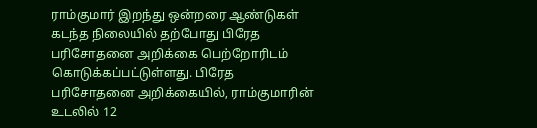ராம்குமார் இறந்து ஒன்றரை ஆண்டுகள் கடந்த நிலையில் தற்போது பிரேத பரிசோதனை அறிக்கை பெற்றோரிடம் கொடுக்கப்பட்டுள்ளது. பிரேத பரிசோதனை அறிக்கையில், ராம்குமாரின் உடலில் 12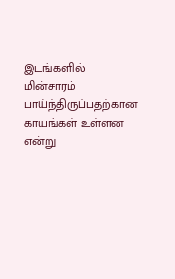இடங்களில் மின்சாரம் பாய்ந்திருப்பதற்கான காயங்கள் உள்ளன என்று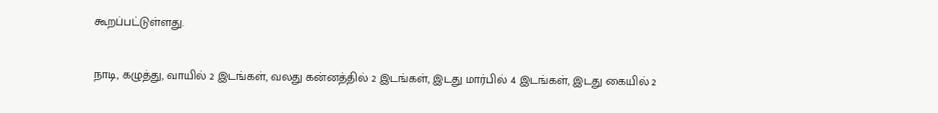கூறப்பட்டுள்ளது.

நாடி, கழுத்து, வாயில் 2 இடங்கள், வலது கன்னத்தில் 2 இடங்கள், இடது மார்பில் 4 இடங்கள், இடது கையில் 2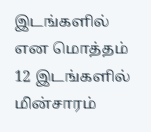இடங்களில் என மொத்தம் 12 இடங்களில் மின்சாரம்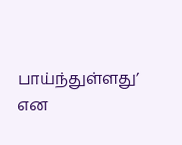பாய்ந்துள்ளது’ என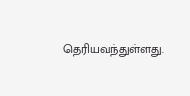தெரியவந்துள்ளது.